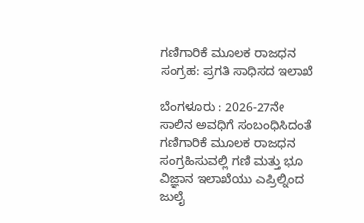ಗಣಿಗಾರಿಕೆ ಮೂಲಕ ರಾಜಧನ ಸಂಗ್ರಹ: ಪ್ರಗತಿ ಸಾಧಿಸದ ಇಲಾಖೆ

ಬೆಂಗಳೂರು : 2026-27ನೇ ಸಾಲಿನ ಅವಧಿಗೆ ಸಂಬಂಧಿಸಿದಂತೆ ಗಣಿಗಾರಿಕೆ ಮೂಲಕ ರಾಜಧನ ಸಂಗ್ರಹಿಸುವಲ್ಲಿ ಗಣಿ ಮತ್ತು ಭೂ ವಿಜ್ಞಾನ ಇಲಾಖೆಯು ಎಪ್ರಿಲ್ನಿಂದ ಜುಲೈ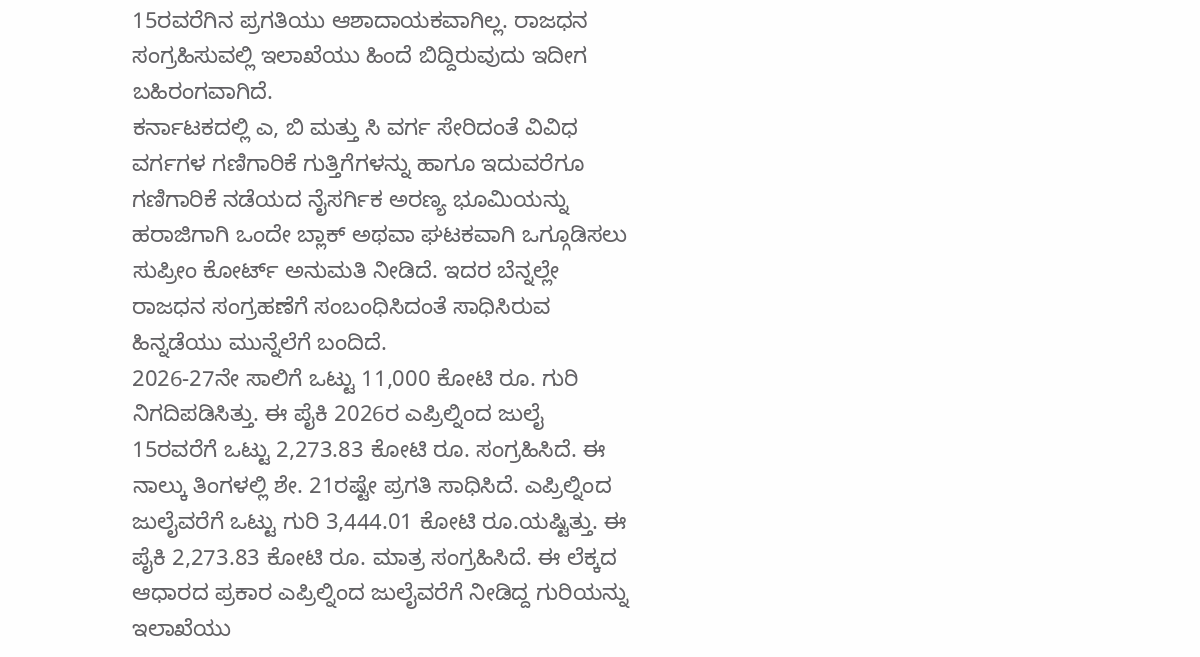15ರವರೆಗಿನ ಪ್ರಗತಿಯು ಆಶಾದಾಯಕವಾಗಿಲ್ಲ. ರಾಜಧನ ಸಂಗ್ರಹಿಸುವಲ್ಲಿ ಇಲಾಖೆಯು ಹಿಂದೆ ಬಿದ್ದಿರುವುದು ಇದೀಗ ಬಹಿರಂಗವಾಗಿದೆ.
ಕರ್ನಾಟಕದಲ್ಲಿ ಎ, ಬಿ ಮತ್ತು ಸಿ ವರ್ಗ ಸೇರಿದಂತೆ ವಿವಿಧ ವರ್ಗಗಳ ಗಣಿಗಾರಿಕೆ ಗುತ್ತಿಗೆಗಳನ್ನು ಹಾಗೂ ಇದುವರೆಗೂ ಗಣಿಗಾರಿಕೆ ನಡೆಯದ ನೈಸರ್ಗಿಕ ಅರಣ್ಯ ಭೂಮಿಯನ್ನು ಹರಾಜಿಗಾಗಿ ಒಂದೇ ಬ್ಲಾಕ್ ಅಥವಾ ಘಟಕವಾಗಿ ಒಗ್ಗೂಡಿಸಲು ಸುಪ್ರೀಂ ಕೋರ್ಟ್ ಅನುಮತಿ ನೀಡಿದೆ. ಇದರ ಬೆನ್ನಲ್ಲೇ ರಾಜಧನ ಸಂಗ್ರಹಣೆಗೆ ಸಂಬಂಧಿಸಿದಂತೆ ಸಾಧಿಸಿರುವ ಹಿನ್ನಡೆಯು ಮುನ್ನೆಲೆಗೆ ಬಂದಿದೆ.
2026-27ನೇ ಸಾಲಿಗೆ ಒಟ್ಟು 11,000 ಕೋಟಿ ರೂ. ಗುರಿ ನಿಗದಿಪಡಿಸಿತ್ತು. ಈ ಪೈಕಿ 2026ರ ಎಪ್ರಿಲ್ನಿಂದ ಜುಲೈ 15ರವರೆಗೆ ಒಟ್ಟು 2,273.83 ಕೋಟಿ ರೂ. ಸಂಗ್ರಹಿಸಿದೆ. ಈ ನಾಲ್ಕು ತಿಂಗಳಲ್ಲಿ ಶೇ. 21ರಷ್ಟೇ ಪ್ರಗತಿ ಸಾಧಿಸಿದೆ. ಎಪ್ರಿಲ್ನಿಂದ ಜುಲೈವರೆಗೆ ಒಟ್ಟು ಗುರಿ 3,444.01 ಕೋಟಿ ರೂ.ಯಷ್ಟಿತ್ತು. ಈ ಪೈಕಿ 2,273.83 ಕೋಟಿ ರೂ. ಮಾತ್ರ ಸಂಗ್ರಹಿಸಿದೆ. ಈ ಲೆಕ್ಕದ ಆಧಾರದ ಪ್ರಕಾರ ಎಪ್ರಿಲ್ನಿಂದ ಜುಲೈವರೆಗೆ ನೀಡಿದ್ದ ಗುರಿಯನ್ನು ಇಲಾಖೆಯು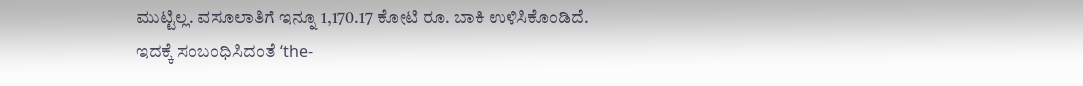ಮುಟ್ಟಿಲ್ಲ. ವಸೂಲಾತಿಗೆ ಇನ್ನೂ 1,170.17 ಕೋಟಿ ರೂ. ಬಾಕಿ ಉಳಿಸಿಕೊಂಡಿದೆ.
ಇದಕ್ಕೆ ಸಂಬಂಧಿಸಿದಂತೆ ‘the-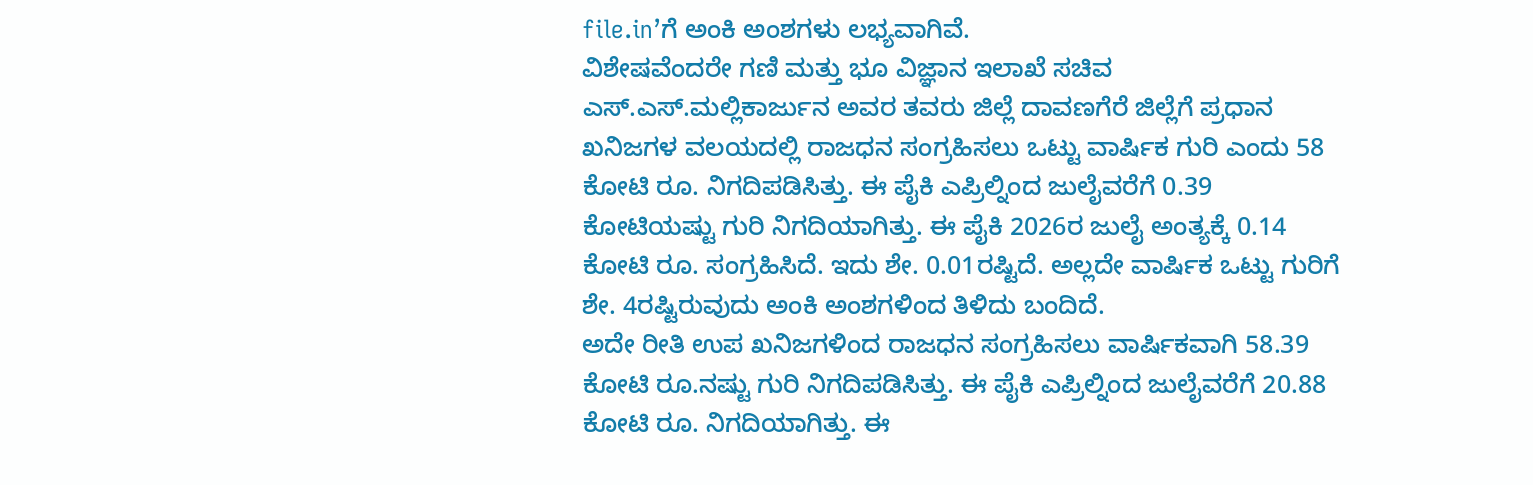file.in’ಗೆ ಅಂಕಿ ಅಂಶಗಳು ಲಭ್ಯವಾಗಿವೆ.
ವಿಶೇಷವೆಂದರೇ ಗಣಿ ಮತ್ತು ಭೂ ವಿಜ್ಞಾನ ಇಲಾಖೆ ಸಚಿವ ಎಸ್.ಎಸ್.ಮಲ್ಲಿಕಾರ್ಜುನ ಅವರ ತವರು ಜಿಲ್ಲೆ ದಾವಣಗೆರೆ ಜಿಲ್ಲೆಗೆ ಪ್ರಧಾನ ಖನಿಜಗಳ ವಲಯದಲ್ಲಿ ರಾಜಧನ ಸಂಗ್ರಹಿಸಲು ಒಟ್ಟು ವಾರ್ಷಿಕ ಗುರಿ ಎಂದು 58 ಕೋಟಿ ರೂ. ನಿಗದಿಪಡಿಸಿತ್ತು. ಈ ಪೈಕಿ ಎಪ್ರಿಲ್ನಿಂದ ಜುಲೈವರೆಗೆ 0.39 ಕೋಟಿಯಷ್ಟು ಗುರಿ ನಿಗದಿಯಾಗಿತ್ತು. ಈ ಪೈಕಿ 2026ರ ಜುಲೈ ಅಂತ್ಯಕ್ಕೆ 0.14 ಕೋಟಿ ರೂ. ಸಂಗ್ರಹಿಸಿದೆ. ಇದು ಶೇ. 0.01ರಷ್ಟಿದೆ. ಅಲ್ಲದೇ ವಾರ್ಷಿಕ ಒಟ್ಟು ಗುರಿಗೆ ಶೇ. 4ರಷ್ಟಿರುವುದು ಅಂಕಿ ಅಂಶಗಳಿಂದ ತಿಳಿದು ಬಂದಿದೆ.
ಅದೇ ರೀತಿ ಉಪ ಖನಿಜಗಳಿಂದ ರಾಜಧನ ಸಂಗ್ರಹಿಸಲು ವಾರ್ಷಿಕವಾಗಿ 58.39 ಕೋಟಿ ರೂ.ನಷ್ಟು ಗುರಿ ನಿಗದಿಪಡಿಸಿತ್ತು. ಈ ಪೈಕಿ ಎಪ್ರಿಲ್ನಿಂದ ಜುಲೈವರೆಗೆ 20.88 ಕೋಟಿ ರೂ. ನಿಗದಿಯಾಗಿತ್ತು. ಈ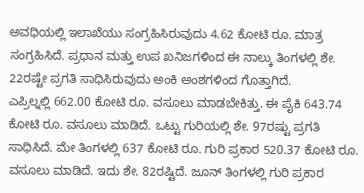ಅವಧಿಯಲ್ಲಿ ಇಲಾಖೆಯು ಸಂಗ್ರಹಿಸಿರುವುದು 4.62 ಕೋಟಿ ರೂ. ಮಾತ್ರ ಸಂಗ್ರಹಿಸಿದೆ. ಪ್ರಧಾನ ಮತ್ತು ಉಪ ಖನಿಜಗಳಿಂದ ಈ ನಾಲ್ಕು ತಿಂಗಳಲ್ಲಿ ಶೇ. 22ರಷ್ಟೇ ಪ್ರಗತಿ ಸಾಧಿಸಿರುವುದು ಅಂಕಿ ಅಂಶಗಳಿಂದ ಗೊತ್ತಾಗಿದೆ.
ಎಪ್ರಿಲ್ನಲ್ಲಿ 662.00 ಕೋಟಿ ರೂ. ವಸೂಲು ಮಾಡಬೇಕಿತ್ತು. ಈ ಪೈಕಿ 643.74 ಕೋಟಿ ರೂ. ವಸೂಲು ಮಾಡಿದೆ. ಒಟ್ಟು ಗುರಿಯಲ್ಲಿ ಶೇ. 97ರಷ್ಟು ಪ್ರಗತಿ ಸಾಧಿಸಿದೆ. ಮೇ ತಿಂಗಳಲ್ಲಿ 637 ಕೋಟಿ ರೂ. ಗುರಿ ಪ್ರಕಾರ 520.37 ಕೋಟಿ ರೂ. ವಸೂಲು ಮಾಡಿದೆ. ಇದು ಶೇ. 82ರಷ್ಟಿದೆ. ಜೂನ್ ತಿಂಗಳಲ್ಲಿ ಗುರಿ ಪ್ರಕಾರ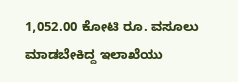1,052.00 ಕೋಟಿ ರೂ. ವಸೂಲು ಮಾಡಬೇಕಿದ್ದ ಇಲಾಖೆಯು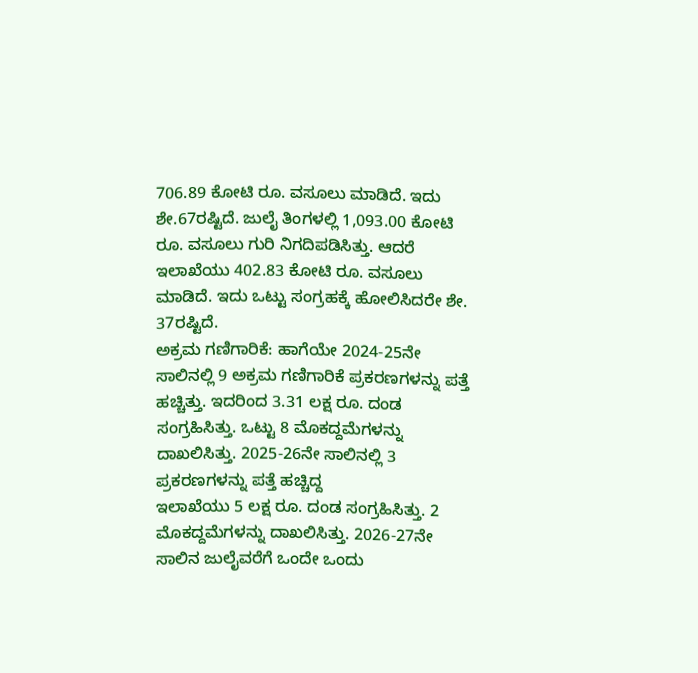706.89 ಕೋಟಿ ರೂ. ವಸೂಲು ಮಾಡಿದೆ. ಇದು ಶೇ.67ರಷ್ಟಿದೆ. ಜುಲೈ ತಿಂಗಳಲ್ಲಿ 1,093.00 ಕೋಟಿ ರೂ. ವಸೂಲು ಗುರಿ ನಿಗದಿಪಡಿಸಿತ್ತು. ಆದರೆ ಇಲಾಖೆಯು 402.83 ಕೋಟಿ ರೂ. ವಸೂಲು ಮಾಡಿದೆ. ಇದು ಒಟ್ಟು ಸಂಗ್ರಹಕ್ಕೆ ಹೋಲಿಸಿದರೇ ಶೇ. 37ರಷ್ಟಿದೆ.
ಅಕ್ರಮ ಗಣಿಗಾರಿಕೆ: ಹಾಗೆಯೇ 2024-25ನೇ ಸಾಲಿನಲ್ಲಿ 9 ಅಕ್ರಮ ಗಣಿಗಾರಿಕೆ ಪ್ರಕರಣಗಳನ್ನು ಪತ್ತೆ ಹಚ್ಚಿತ್ತು. ಇದರಿಂದ 3.31 ಲಕ್ಷ ರೂ. ದಂಡ ಸಂಗ್ರಹಿಸಿತ್ತು. ಒಟ್ಟು 8 ಮೊಕದ್ದಮೆಗಳನ್ನು ದಾಖಲಿಸಿತ್ತು. 2025-26ನೇ ಸಾಲಿನಲ್ಲಿ 3 ಪ್ರಕರಣಗಳನ್ನು ಪತ್ತೆ ಹಚ್ಚಿದ್ದ
ಇಲಾಖೆಯು 5 ಲಕ್ಷ ರೂ. ದಂಡ ಸಂಗ್ರಹಿಸಿತ್ತು. 2 ಮೊಕದ್ದಮೆಗಳನ್ನು ದಾಖಲಿಸಿತ್ತು. 2026-27ನೇ ಸಾಲಿನ ಜುಲೈವರೆಗೆ ಒಂದೇ ಒಂದು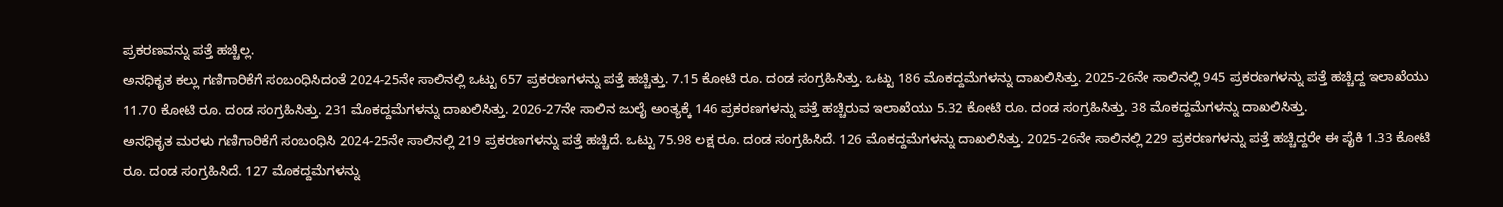ಪ್ರಕರಣವನ್ನು ಪತ್ತೆ ಹಚ್ಚಿಲ್ಲ.
ಅನಧಿಕೃತ ಕಲ್ಲು ಗಣಿಗಾರಿಕೆಗೆ ಸಂಬಂಧಿಸಿದಂತೆ 2024-25ನೇ ಸಾಲಿನಲ್ಲಿ ಒಟ್ಟು 657 ಪ್ರಕರಣಗಳನ್ನು ಪತ್ತೆ ಹಚ್ಚಿತ್ತು. 7.15 ಕೋಟಿ ರೂ. ದಂಡ ಸಂಗ್ರಹಿಸಿತ್ತು. ಒಟ್ಟು 186 ಮೊಕದ್ದಮೆಗಳನ್ನು ದಾಖಲಿಸಿತ್ತು. 2025-26ನೇ ಸಾಲಿನಲ್ಲಿ 945 ಪ್ರಕರಣಗಳನ್ನು ಪತ್ತೆ ಹಚ್ಚಿದ್ದ ಇಲಾಖೆಯು 11.70 ಕೋಟಿ ರೂ. ದಂಡ ಸಂಗ್ರಹಿಸಿತ್ತು. 231 ಮೊಕದ್ದಮೆಗಳನ್ನು ದಾಖಲಿಸಿತ್ತು. 2026-27ನೇ ಸಾಲಿನ ಜುಲೈ ಅಂತ್ಯಕ್ಕೆ 146 ಪ್ರಕರಣಗಳನ್ನು ಪತ್ತೆ ಹಚ್ಚಿರುವ ಇಲಾಖೆಯು 5.32 ಕೋಟಿ ರೂ. ದಂಡ ಸಂಗ್ರಹಿಸಿತ್ತು. 38 ಮೊಕದ್ದಮೆಗಳನ್ನು ದಾಖಲಿಸಿತ್ತು.
ಅನಧಿಕೃತ ಮರಳು ಗಣಿಗಾರಿಕೆಗೆ ಸಂಬಂಧಿಸಿ 2024-25ನೇ ಸಾಲಿನಲ್ಲಿ 219 ಪ್ರಕರಣಗಳನ್ನು ಪತ್ತೆ ಹಚ್ಚಿದೆ. ಒಟ್ಟು 75.98 ಲಕ್ಷ ರೂ. ದಂಡ ಸಂಗ್ರಹಿಸಿದೆ. 126 ಮೊಕದ್ದಮೆಗಳನ್ನು ದಾಖಲಿಸಿತ್ತು. 2025-26ನೇ ಸಾಲಿನಲ್ಲಿ 229 ಪ್ರಕರಣಗಳನ್ನು ಪತ್ತೆ ಹಚ್ಚಿದ್ದರೇ ಈ ಪೈಕಿ 1.33 ಕೋಟಿ ರೂ. ದಂಡ ಸಂಗ್ರಹಿಸಿದೆ. 127 ಮೊಕದ್ದಮೆಗಳನ್ನು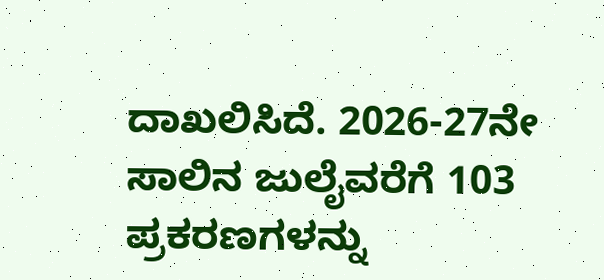ದಾಖಲಿಸಿದೆ. 2026-27ನೇ ಸಾಲಿನ ಜುಲೈವರೆಗೆ 103 ಪ್ರಕರಣಗಳನ್ನು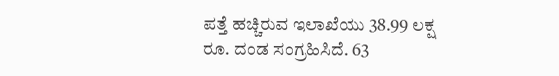ಪತ್ತೆ ಹಚ್ಚಿರುವ ಇಲಾಖೆಯು 38.99 ಲಕ್ಷ ರೂ. ದಂಡ ಸಂಗ್ರಹಿಸಿದೆ. 63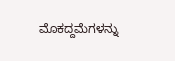ಮೊಕದ್ದಮೆಗಳನ್ನು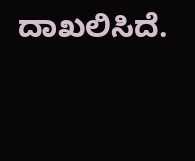ದಾಖಲಿಸಿದೆ.